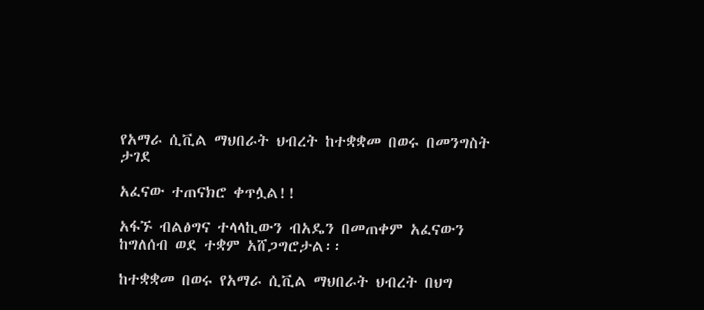የአማራ ሲቪል ማህበራት ህብረት ከተቋቋመ በወሩ በመንግስት ታገደ

አፈናው ተጠናክሮ ቀጥሏል!!

አፋኙ ብልፅግና ተላላኪውን ብአዴን በመጠቀም አፈናውን ከግለሰብ ወደ ተቋም አሸጋግሮታል፡፡

ከተቋቋመ በወሩ የአማራ ሲቪል ማህበራት ህብረት በህግ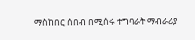ማስከበር ሰበብ በሚሰሩ ተግባራት ማብራሪያ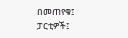በመጠየቁ፤ ፓርቲዎች፤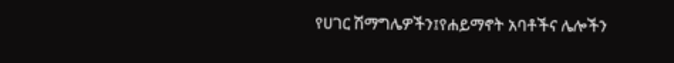የሀገር ሽማግሌዎችን፤የሐይማኖት አባቶችና ሌሎችን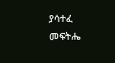ያሳተፈ መፍትሔ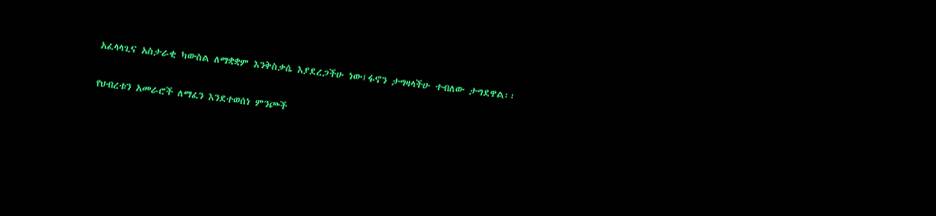አፈላላጊና አስታራቂ ካውስል ለማቋቋም እንቅስቃሴ እያደረጋችሁ ነው፤ፋኖን ታግዛላችሁ ተብለው ታግደዋል፡፡

የህብረቱን አመራሮች ለማፈን እንደተወሰነ ምንጮች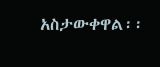አስታውቀዋል፡፡